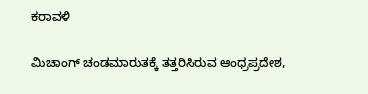ಕರಾವಳಿ

ಮಿಚಾಂಗ್ ಚಂಡಮಾರುತಕ್ಕೆ ತತ್ತರಿಸಿರುವ ಆಂಧ್ರಪ್ರದೇಶ,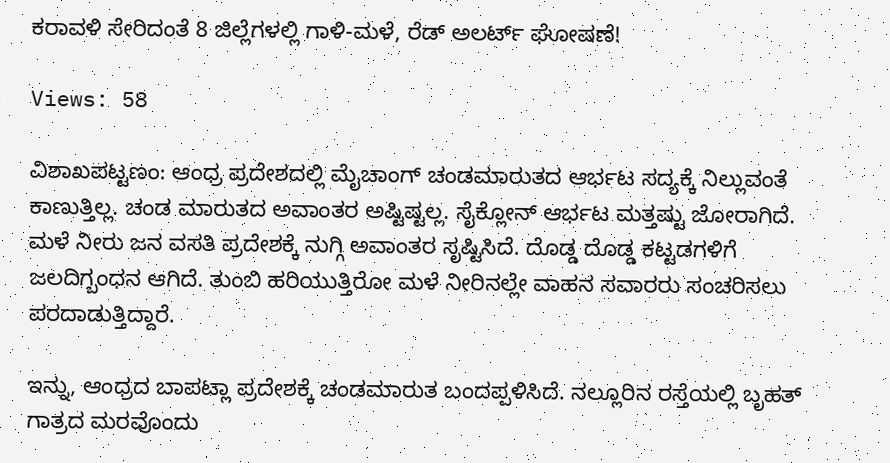ಕರಾವಳಿ ಸೇರಿದಂತೆ 8 ಜಿಲ್ಲೆಗಳಲ್ಲಿ ಗಾಳಿ-ಮಳೆ, ರೆಡ್ ಅಲರ್ಟ್ ಘೋಷಣೆ!

Views: 58

ವಿಶಾಖಪಟ್ಟಣಂ: ಆಂಧ್ರ ಪ್ರದೇಶದಲ್ಲಿ ಮೈಚಾಂಗ್ ಚಂಡಮಾರುತದ ಆರ್ಭಟ ಸದ್ಯಕ್ಕೆ ನಿಲ್ಲುವಂತೆ ಕಾಣುತ್ತಿಲ್ಲ. ಚಂಡ ಮಾರುತದ ಅವಾಂತರ ಅಷ್ಟಿಷ್ಟಲ್ಲ. ಸೈಕ್ಲೋನ್ ಆರ್ಭಟ ಮತ್ತಷ್ಟು ಜೋರಾಗಿದೆ. ಮಳೆ ನೀರು ಜನ ವಸತಿ ಪ್ರದೇಶಕ್ಕೆ ನುಗ್ಗಿ ಅವಾಂತರ ಸೃಷ್ಟಿಸಿದೆ. ದೊಡ್ಡ ದೊಡ್ಡ ಕಟ್ಟಡಗಳಿಗೆ ಜಲದಿಗ್ಬಂಧನ ಆಗಿದೆ. ತುಂಬಿ ಹರಿಯುತ್ತಿರೋ ಮಳೆ ನೀರಿನಲ್ಲೇ ವಾಹನ ಸವಾರರು ಸಂಚರಿಸಲು ಪರದಾಡುತ್ತಿದ್ದಾರೆ.

ಇನ್ನು, ಆಂಧ್ರದ ಬಾಪಟ್ಲಾ ಪ್ರದೇಶಕ್ಕೆ ಚಂಡಮಾರುತ ಬಂದಪ್ಪಳಿಸಿದೆ. ನಲ್ಲೂರಿನ ರಸ್ತೆಯಲ್ಲಿ ಬೃಹತ್ ಗಾತ್ರದ ಮರವೊಂದು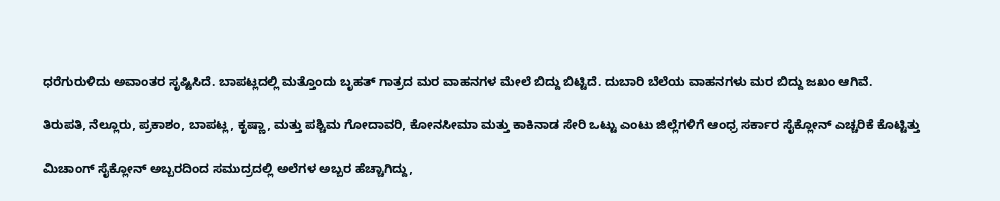ಧರೆಗುರುಳಿದು ಅವಾಂತರ ಸೃಷ್ಟಿಸಿದೆ. ಬಾಪಟ್ಲದಲ್ಲಿ ಮತ್ತೊಂದು ಬೃಹತ್ ಗಾತ್ರದ ಮರ ವಾಹನಗಳ ಮೇಲೆ ಬಿದ್ದು ಬಿಟ್ಟಿದೆ. ದುಬಾರಿ ಬೆಲೆಯ ವಾಹನಗಳು ಮರ ಬಿದ್ದು ಜಖಂ ಆಗಿವೆ.

ತಿರುಪತಿ, ನೆಲ್ಲೂರು, ಪ್ರಕಾಶಂ, ಬಾಪಟ್ಲ, ಕೃಷ್ಣಾ, ಮತ್ತು ಪಶ್ಚಿಮ ಗೋದಾವರಿ, ಕೋನಸೀಮಾ ಮತ್ತು ಕಾಕಿನಾಡ ಸೇರಿ ಒಟ್ಟು ಎಂಟು ಜಿಲ್ಲೆಗಳಿಗೆ ಆಂಧ್ರ ಸರ್ಕಾರ ಸೈಕ್ಲೋನ್ ಎಚ್ಚರಿಕೆ ಕೊಟ್ಟಿತ್ತು

ಮಿಚಾಂಗ್ ಸೈಕ್ಲೋನ್ ಅಬ್ಬರದಿಂದ ಸಮುದ್ರದಲ್ಲಿ ಅಲೆಗಳ ಅಬ್ಬರ ಹೆಚ್ಚಾಗಿದ್ದು,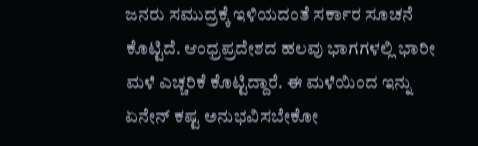ಜನರು ಸಮುದ್ರಕ್ಕೆ ಇಳಿಯದಂತೆ ಸರ್ಕಾರ ಸೂಚನೆ ಕೊಟ್ಟಿದೆ. ಆಂಧ್ರಪ್ರದೇಶದ ಹಲವು ಭಾಗಗಳಲ್ಲಿ ಭಾರೀ ಮಳೆ ಎಚ್ಚರಿಕೆ ಕೊಟ್ಟಿದ್ದಾರೆ. ಈ ಮಳೆಯಿಂದ ಇನ್ನು ಏನೇನ್ ಕಷ್ಟ ಅನುಭವಿಸಬೇಕೋ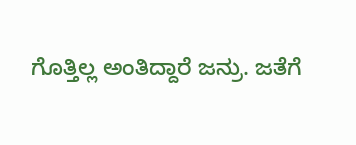ಗೊತ್ತಿಲ್ಲ ಅಂತಿದ್ದಾರೆ ಜನ್ರು. ಜತೆಗೆ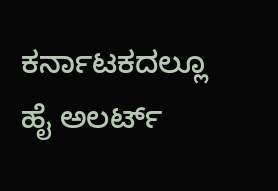ಕರ್ನಾಟಕದಲ್ಲೂ ಹೈ ಅಲರ್ಟ್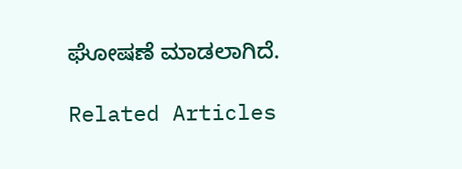ಘೋಷಣೆ ಮಾಡಲಾಗಿದೆ.

Related Articles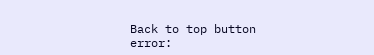Back to top button
error: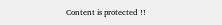Content is protected !!